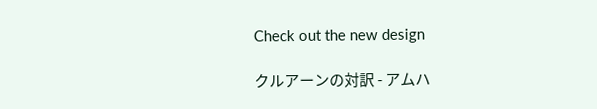Check out the new design

クルアーンの対訳 - アムハ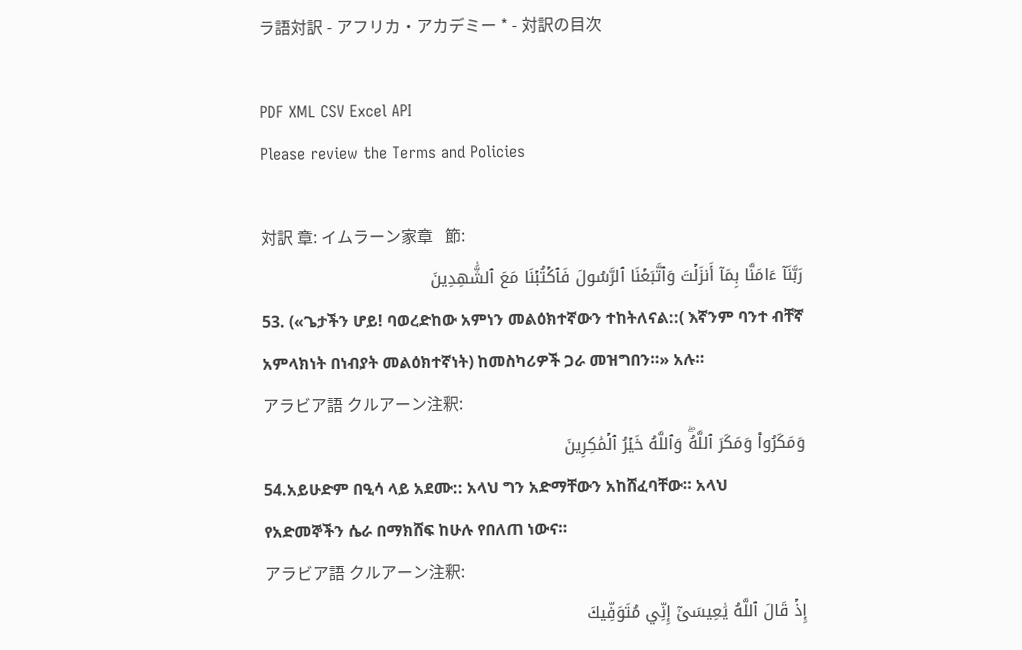ラ語対訳 - アフリカ・アカデミー * - 対訳の目次

PDF XML CSV Excel API
Please review the Terms and Policies

対訳 章: イムラーン家章   節:
رَبَّنَآ ءَامَنَّا بِمَآ أَنزَلۡتَ وَٱتَّبَعۡنَا ٱلرَّسُولَ فَٱكۡتُبۡنَا مَعَ ٱلشَّٰهِدِينَ
53. («ጌታችን ሆይ! ባወረድከው አምነን መልዕክተኛውን ተከትለናል::( እኛንም ባንተ ብቸኛ አምላክነት በነብያት መልዕክተኛነት) ከመስካሪዎች ጋራ መዝግበን።» አሉ።
アラビア語 クルアーン注釈:
وَمَكَرُواْ وَمَكَرَ ٱللَّهُۖ وَٱللَّهُ خَيۡرُ ٱلۡمَٰكِرِينَ
54.አይሁድም በዒሳ ላይ አደሙ:: አላህ ግን አድማቸውን አከሸፈባቸው። አላህ የአድመኞችን ሴራ በማክሸፍ ከሁሉ የበለጠ ነውና።
アラビア語 クルアーン注釈:
إِذۡ قَالَ ٱللَّهُ يَٰعِيسَىٰٓ إِنِّي مُتَوَفِّيكَ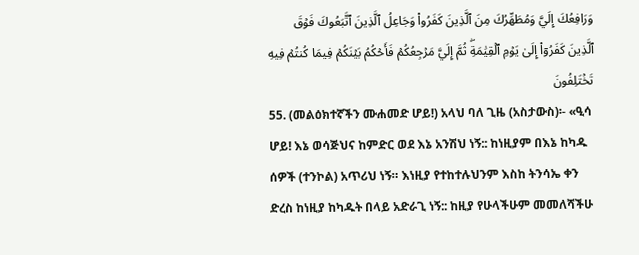وَرَافِعُكَ إِلَيَّ وَمُطَهِّرُكَ مِنَ ٱلَّذِينَ كَفَرُواْ وَجَاعِلُ ٱلَّذِينَ ٱتَّبَعُوكَ فَوۡقَ ٱلَّذِينَ كَفَرُوٓاْ إِلَىٰ يَوۡمِ ٱلۡقِيَٰمَةِۖ ثُمَّ إِلَيَّ مَرۡجِعُكُمۡ فَأَحۡكُمُ بَيۡنَكُمۡ فِيمَا كُنتُمۡ فِيهِ تَخۡتَلِفُونَ
55. (መልዕክተኛችን ሙሐመድ ሆይ!) አላህ ባለ ጊዜ (አስታውስ)፡- «ዒሳ ሆይ! እኔ ወሳጅህና ከምድር ወደ እኔ አንሽህ ነኝ:: ከነዚያም በእኔ ከካዱ ሰዎች (ተንኮል) አጥሪህ ነኝ። እነዚያ የተከተሉህንም እስከ ትንሳኤ ቀን ድረስ ከነዚያ ከካዱት በላይ አድራጊ ነኝ:: ከዚያ የሁላችሁም መመለሻችሁ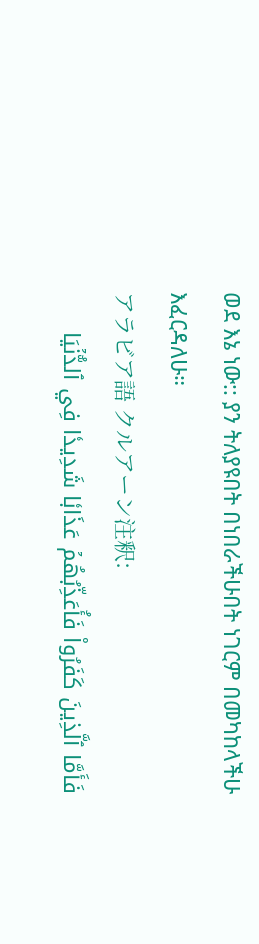ወደ እኔ ነው:: ያን ትለያዩበት በነበራችሁበት ነገርም በመካከላችሁ እፈርዳለሁ።
アラビア語 クルアーン注釈:
فَأَمَّا ٱلَّذِينَ كَفَرُواْ فَأُعَذِّبُهُمۡ عَذَابٗا شَدِيدٗا فِي ٱلدُّنۡيَا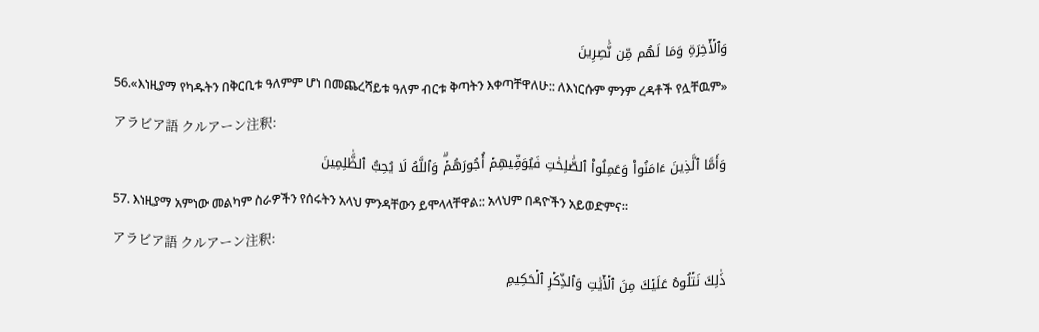وَٱلۡأٓخِرَةِ وَمَا لَهُم مِّن نَّٰصِرِينَ
56.«እነዚያማ የካዱትን በቅርቢቱ ዓለምም ሆነ በመጨረሻይቱ ዓለም ብርቱ ቅጣትን እቀጣቸዋለሁ:: ለእነርሱም ምንም ረዳቶች የሏቸዉም»
アラビア語 クルアーン注釈:
وَأَمَّا ٱلَّذِينَ ءَامَنُواْ وَعَمِلُواْ ٱلصَّٰلِحَٰتِ فَيُوَفِّيهِمۡ أُجُورَهُمۡۗ وَٱللَّهُ لَا يُحِبُّ ٱلظَّٰلِمِينَ
57. እነዚያማ አምነው መልካም ስራዎችን የሰሩትን አላህ ምንዳቸውን ይሞላላቸዋል:: አላህም በዳዮችን አይወድምና።
アラビア語 クルアーン注釈:
ذَٰلِكَ نَتۡلُوهُ عَلَيۡكَ مِنَ ٱلۡأٓيَٰتِ وَٱلذِّكۡرِ ٱلۡحَكِيمِ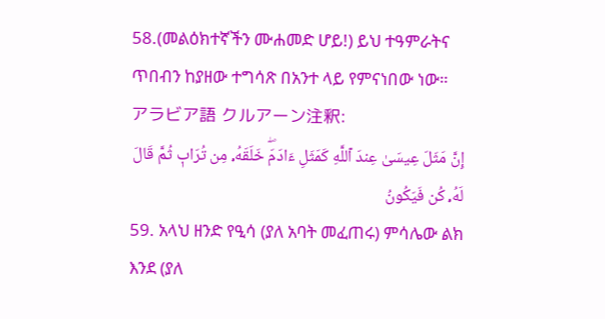58.(መልዕክተኛችን ሙሐመድ ሆይ!) ይህ ተዓምራትና ጥበብን ከያዘው ተግሳጽ በአንተ ላይ የምናነበው ነው።
アラビア語 クルアーン注釈:
إِنَّ مَثَلَ عِيسَىٰ عِندَ ٱللَّهِ كَمَثَلِ ءَادَمَۖ خَلَقَهُۥ مِن تُرَابٖ ثُمَّ قَالَ لَهُۥ كُن فَيَكُونُ
59. አላህ ዘንድ የዒሳ (ያለ አባት መፈጠሩ) ምሳሌው ልክ እንደ (ያለ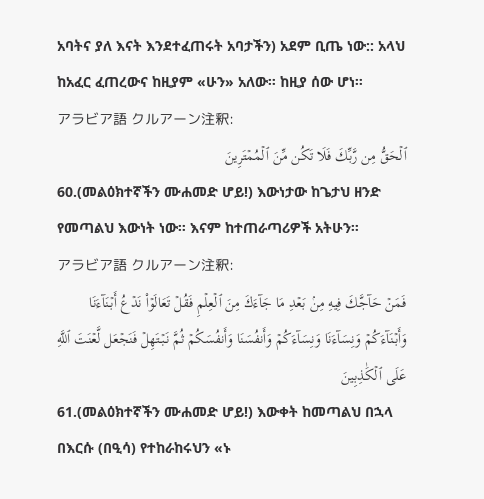አባትና ያለ እናት እንደተፈጠሩት አባታችን) አደም ቢጤ ነው:: አላህ ከአፈር ፈጠረውና ከዚያም «ሁን» አለው። ከዚያ ሰው ሆነ።
アラビア語 クルアーン注釈:
ٱلۡحَقُّ مِن رَّبِّكَ فَلَا تَكُن مِّنَ ٱلۡمُمۡتَرِينَ
60.(መልዕክተኛችን ሙሐመድ ሆይ!) እውነታው ከጌታህ ዘንድ የመጣልህ እውነት ነው። እናም ከተጠራጣሪዎች አትሁን።
アラビア語 クルアーン注釈:
فَمَنۡ حَآجَّكَ فِيهِ مِنۢ بَعۡدِ مَا جَآءَكَ مِنَ ٱلۡعِلۡمِ فَقُلۡ تَعَالَوۡاْ نَدۡعُ أَبۡنَآءَنَا وَأَبۡنَآءَكُمۡ وَنِسَآءَنَا وَنِسَآءَكُمۡ وَأَنفُسَنَا وَأَنفُسَكُمۡ ثُمَّ نَبۡتَهِلۡ فَنَجۡعَل لَّعۡنَتَ ٱللَّهِ عَلَى ٱلۡكَٰذِبِينَ
61.(መልዕክተኛችን ሙሐመድ ሆይ!) እውቀት ከመጣልህ በኋላ በእርሱ (በዒሳ) የተከራከሩህን «ኑ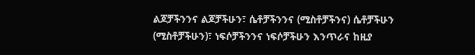ልጆቻችንንና ልጆቻችሁን፣ ሴቶቻችንንና (ሚስቶቻችንና) ሴቶቻችሁን (ሚስቶቻችሁን)፣ ነፍሶቻችንንና ነፍሶቻችሁን እንጥራና ከዚያ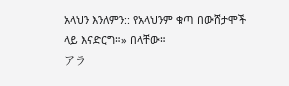አላህን እንለምን:: የአላህንም ቁጣ በውሸታሞች ላይ እናድርግ።» በላቸው።
アラ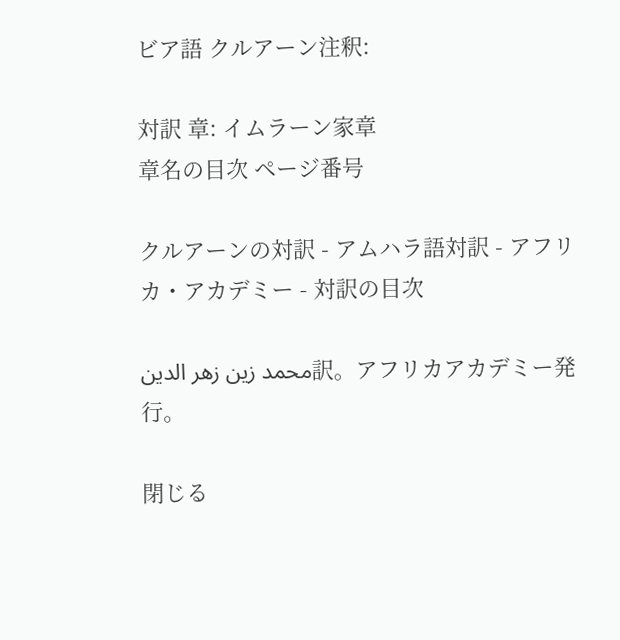ビア語 クルアーン注釈:

対訳 章: イムラーン家章
章名の目次 ページ番号

クルアーンの対訳 - アムハラ語対訳 - アフリカ・アカデミー - 対訳の目次

محمد زين زهر الدين訳。アフリカアカデミー発行。

閉じる